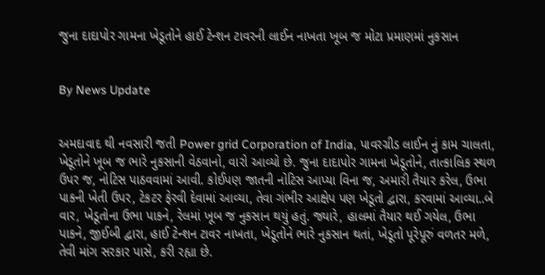જુના દાદાપોર ગામના ખેડૂતોને હાઈ ટેન્શન ટાવરની લાઈન નાખતા ખૂબ જ મોટા પ્રમાણમાં નુકસાન


By News Update


અમદાવાદ થી નવસારી જતી Power grid Corporation of India, પાવરગ્રીડ લાઈન નું કામ ચાલતા, ખેડૂતોને ખૂબ જ ભારે નુકસાની વેઠવાનો, વારો આવ્યો છે. જુના દાદાપોર ગામના ખેડૂતોને, તાત્કાલિક સ્થળ ઉપર જ, નોટિસ પાઠવવામાં આવી. કોઈપણ જાતની નોટિસ આપ્યા વિના જ, અમારી તૈયાર કરેલ, ઉભા પાકની ખેતી ઉપર, ટેકટર ફેરવી દેવામાં આવ્યા, તેવા ગંભીર આક્ષેપ પણ ખેડૂતો દ્વારા, કરવામાં આવ્યા..બે વાર, ખેડૂતોના ઉભા પાકને, રેલમાં ખૂબ જ નુકસાન થયું હતું. જ્યારે, હાલમાં તૈયાર થઈ ગયેલ, ઉભા પાકને, જીઈબી દ્વારા, હાઈ ટેન્શન ટાવર નાખતા, ખેડૂતોને ભારે નુકસાન થતાં, ખેડૂતો પૂરેપૂરું વળતર મળે, તેવી માંગ સરકાર પાસે, કરી રહ્યા છે.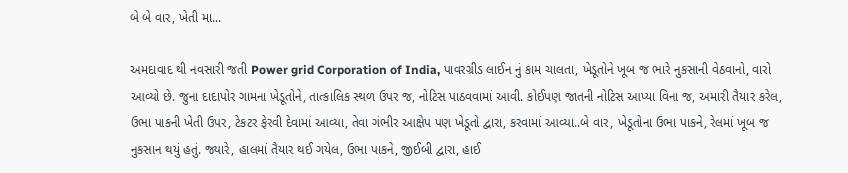બે બે વાર, ખેતી મા...

અમદાવાદ થી નવસારી જતી Power grid Corporation of India, પાવરગ્રીડ લાઈન નું કામ ચાલતા, ખેડૂતોને ખૂબ જ ભારે નુકસાની વેઠવાનો, વારો આવ્યો છે. જુના દાદાપોર ગામના ખેડૂતોને, તાત્કાલિક સ્થળ ઉપર જ, નોટિસ પાઠવવામાં આવી. કોઈપણ જાતની નોટિસ આપ્યા વિના જ, અમારી તૈયાર કરેલ, ઉભા પાકની ખેતી ઉપર, ટેકટર ફેરવી દેવામાં આવ્યા, તેવા ગંભીર આક્ષેપ પણ ખેડૂતો દ્વારા, કરવામાં આવ્યા..બે વાર, ખેડૂતોના ઉભા પાકને, રેલમાં ખૂબ જ નુકસાન થયું હતું. જ્યારે, હાલમાં તૈયાર થઈ ગયેલ, ઉભા પાકને, જીઈબી દ્વારા, હાઈ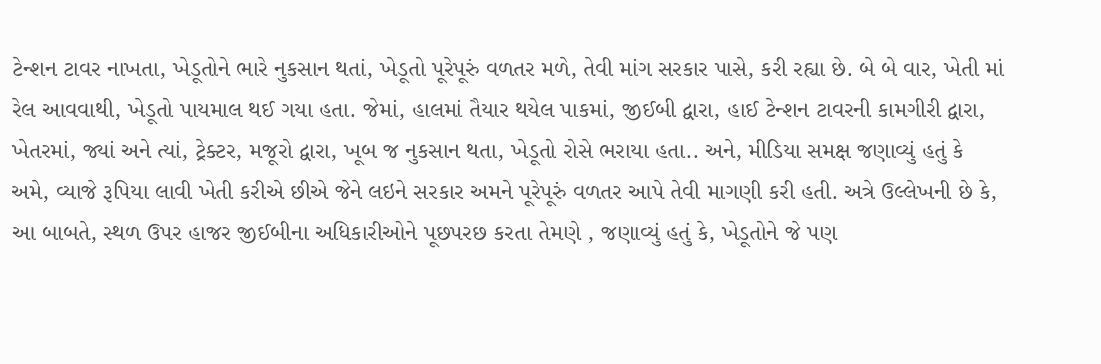ટેન્શન ટાવર નાખતા, ખેડૂતોને ભારે નુકસાન થતાં, ખેડૂતો પૂરેપૂરું વળતર મળે, તેવી માંગ સરકાર પાસે, કરી રહ્યા છે. બે બે વાર, ખેતી માં રેલ આવવાથી, ખેડૂતો પાયમાલ થઈ ગયા હતા. જેમાં, હાલમાં તૈયાર થયેલ પાકમાં, જીઈબી દ્વારા, હાઈ ટેન્શન ટાવરની કામગીરી દ્વારા, ખેતરમાં, જ્યાં અને ત્યાં, ટ્રેક્ટર, મજૂરો દ્વારા, ખૂબ જ નુકસાન થતા, ખેડૂતો રોસે ભરાયા હતા.. અને, મીડિયા સમક્ષ જણાવ્યું હતું કે અમે, વ્યાજે રૂપિયા લાવી ખેતી કરીએ છીએ જેને લઇને સરકાર અમને પૂરેપૂરું વળતર આપે તેવી માગણી કરી હતી. અત્રે ઉલ્લેખની છે કે, આ બાબતે, સ્થળ ઉપર હાજર જીઈબીના અધિકારીઓને પૂછપરછ કરતા તેમણે , જણાવ્યું હતું કે, ખેડૂતોને જે પણ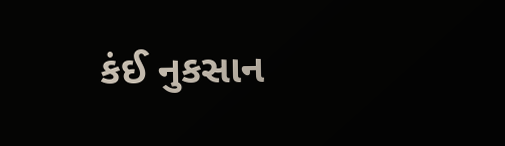કંઈ નુકસાન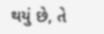થયું છે, તે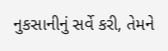નુકસાનીનું સર્વે કરી, તેમને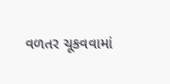વળતર ચૂકવવામાં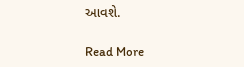આવશે.

Read More